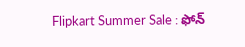Flipkart Summer Sale : ఫోన్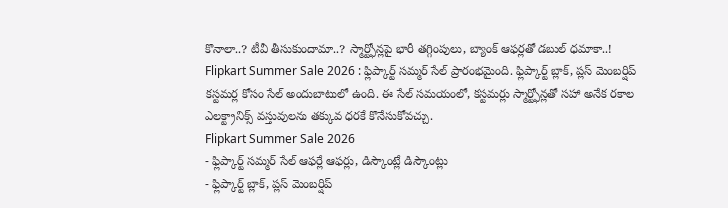కొనాలా..? టీవీ తీసుకుందామా..? స్మార్ట్ఫోన్లపై భారీ తగ్గింపులు, బ్యాంక్ ఆఫర్లతో డబుల్ ధమాకా..!
Flipkart Summer Sale 2026 : ఫ్లిప్కార్ట్ సమ్మర్ సేల్ ప్రారంభమైంది. ఫ్లిప్కార్ట్ బ్లాక్, ప్లస్ మెంబర్షిప్ కస్టమర్ల కోసం సేల్ అందుబాటులో ఉంది. ఈ సేల్ సమయంలో, కస్టమర్లు స్మార్ట్ఫోన్లతో సహా అనేక రకాల ఎలక్ట్రానిక్స్ వస్తువులను తక్కువ ధరకే కొనేసుకోవచ్చు.
Flipkart Summer Sale 2026
- ఫ్లిప్కార్ట్ సమ్మర్ సేల్ ఆఫర్లే ఆఫర్లు, డిస్కౌంట్లే డిస్కౌంట్లు
- ఫ్లిప్కార్ట్ బ్లాక్, ప్లస్ మెంబర్షిప్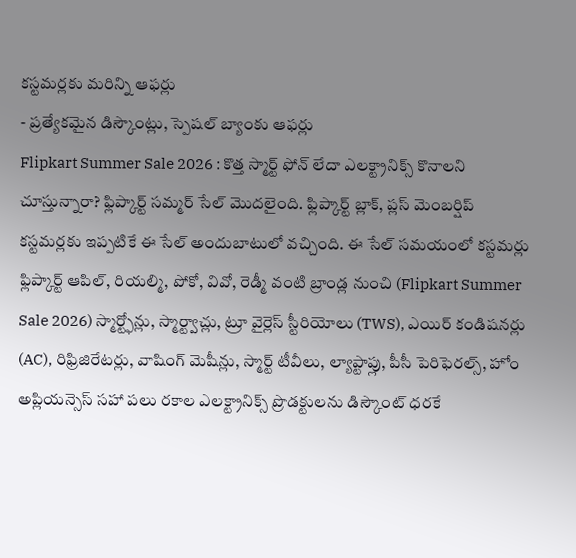కస్టమర్లకు మరిన్ని ఆఫర్లు
- ప్రత్యేకమైన డిస్కౌంట్లు, స్పెషల్ బ్యాంకు ఆఫర్లు
Flipkart Summer Sale 2026 : కొత్త స్మార్ట్ ఫోన్ లేదా ఎలక్ట్రానిక్స్ కొనాలని చూస్తున్నారా? ఫ్లిప్కార్ట్ సమ్మర్ సేల్ మొదలైంది. ఫ్లిప్కార్ట్ బ్లాక్, ప్లస్ మెంబర్షిప్ కస్టమర్లకు ఇప్పటికే ఈ సేల్ అందుబాటులో వచ్చింది. ఈ సేల్ సమయంలో కస్టమర్లు ఫ్లిప్కార్ట్ ఆపిల్, రియల్మి, పోకో, వివో, రెడ్మీ వంటి బ్రాండ్ల నుంచి (Flipkart Summer Sale 2026) స్మార్ట్ఫోన్లు, స్మార్ట్వాచ్లు, ట్రూ వైర్లెస్ స్టీరియోలు (TWS), ఎయిర్ కండిషనర్లు (AC), రిఫ్రిజిరేటర్లు, వాషింగ్ మెషీన్లు, స్మార్ట్ టీవీలు, ల్యాప్టాప్లు, పీసీ పెరిఫెరల్స్, హోం అప్లియన్సెస్ సహా పలు రకాల ఎలక్ట్రానిక్స్ ప్రొడక్టులను డిస్కౌంట్ ధరకే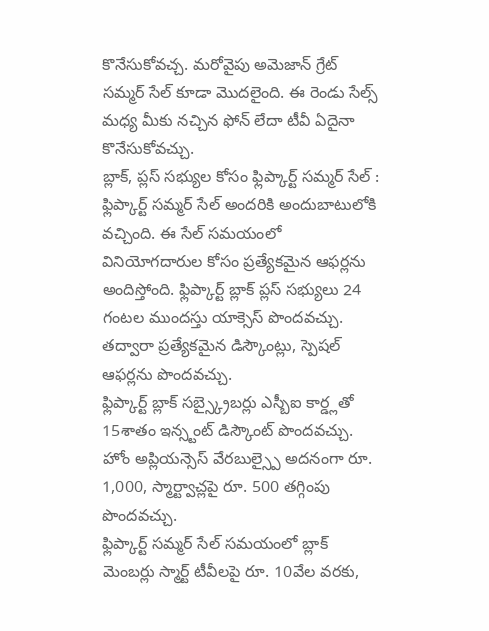కొనేసుకోవచ్చ. మరోవైపు అమెజాన్ గ్రేట్ సమ్మర్ సేల్ కూడా మొదలైంది. ఈ రెండు సేల్స్ మధ్య మీకు నచ్చిన ఫోన్ లేదా టీవీ ఏదైనా కొనేసుకోవచ్చు.
బ్లాక్, ప్లస్ సభ్యుల కోసం ఫ్లిప్కార్ట్ సమ్మర్ సేల్ :
ఫ్లిప్కార్ట్ సమ్మర్ సేల్ అందరికి అందుబాటులోకి వచ్చింది. ఈ సేల్ సమయంలో వినియోగదారుల కోసం ప్రత్యేకమైన ఆఫర్లను అందిస్తోంది. ఫ్లిప్కార్ట్ బ్లాక్ ప్లస్ సభ్యులు 24 గంటల ముందస్తు యాక్సెస్ పొందవచ్చు. తద్వారా ప్రత్యేకమైన డిస్కౌంట్లు, స్పెషల్ ఆఫర్లను పొందవచ్చు.
ఫ్లిప్కార్ట్ బ్లాక్ సబ్స్క్రైబర్లు ఎస్బీఐ కార్డ్లతో 15శాతం ఇన్స్టంట్ డిస్కౌంట్ పొందవచ్చు. హోం అప్లియన్సెస్ వేరబుల్స్పై అదనంగా రూ. 1,000, స్మార్ట్వాచ్లపై రూ. 500 తగ్గింపు పొందవచ్చు.
ఫ్లిప్కార్ట్ సమ్మర్ సేల్ సమయంలో బ్లాక్ మెంబర్లు స్మార్ట్ టీవీలపై రూ. 10వేల వరకు,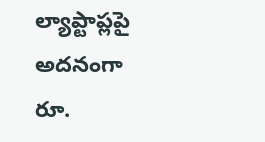ల్యాప్టాప్లపై అదనంగా రూ.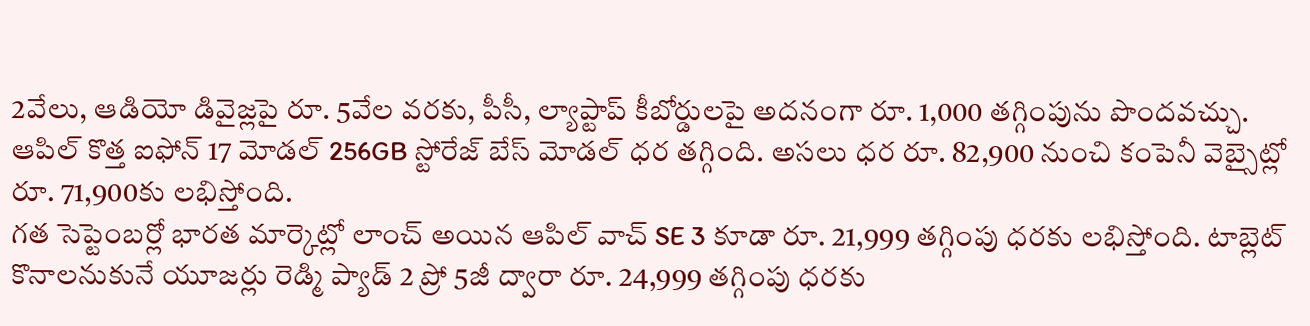2వేలు, ఆడియో డివైజ్లపై రూ. 5వేల వరకు, పీసీ, ల్యాప్టాప్ కీబోర్డులపై అదనంగా రూ. 1,000 తగ్గింపును పొందవచ్చు.
ఆపిల్ కొత్త ఐఫోన్ 17 మోడల్ 256GB స్టోరేజ్ బేస్ మోడల్ ధర తగ్గింది. అసలు ధర రూ. 82,900 నుంచి కంపెనీ వెబ్సైట్లో రూ. 71,900కు లభిస్తోంది.
గత సెప్టెంబర్లో భారత మార్కెట్లో లాంచ్ అయిన ఆపిల్ వాచ్ SE 3 కూడా రూ. 21,999 తగ్గింపు ధరకు లభిస్తోంది. టాబ్లెట్ కొనాలనుకునే యూజర్లు రెడ్మి ప్యాడ్ 2 ప్రో 5జీ ద్వారా రూ. 24,999 తగ్గింపు ధరకు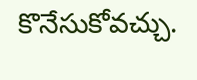కొనేసుకోవచ్చు.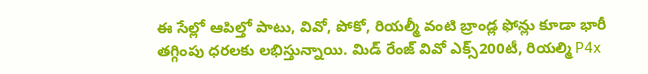ఈ సేల్లో ఆపిల్తో పాటు, వివో, పోకో, రియల్మీ వంటి బ్రాండ్ల ఫోన్లు కూడా భారీ తగ్గింపు ధరలకు లభిస్తున్నాయి. మిడ్ రేంజ్ వివో ఎక్స్200టీ, రియల్మి P4x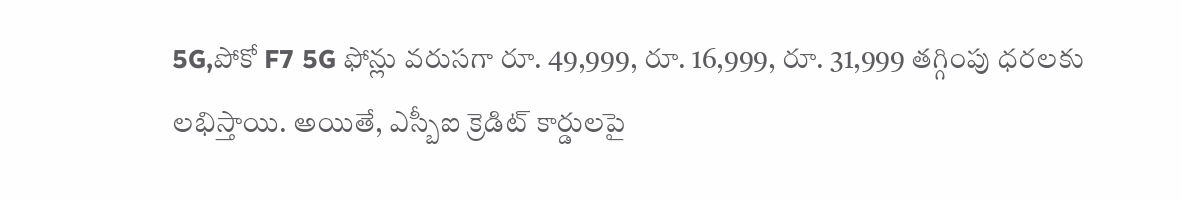5G,పోకో F7 5G ఫోన్లు వరుసగా రూ. 49,999, రూ. 16,999, రూ. 31,999 తగ్గింపు ధరలకు లభిస్తాయి. అయితే, ఎస్బీఐ క్రెడిట్ కార్డులపై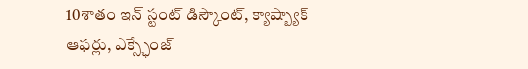10శాతం ఇన్ స్టంట్ డిస్కౌంట్, క్యాష్బ్యాక్ ఆఫర్లు, ఎక్స్ఛేంజ్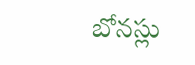బోనస్లు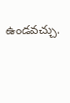ఉండవచ్చు.